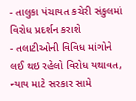- તાલુકા પંચાયત કચેરી સંકુલમાં વિરોધ પ્રદર્શન કરાશે
- તલાટીઓની વિવિધ માંગોને લઈ થઇ રહેલો વિરોધ યથાવત, ન્યાય માટે સરકાર સામે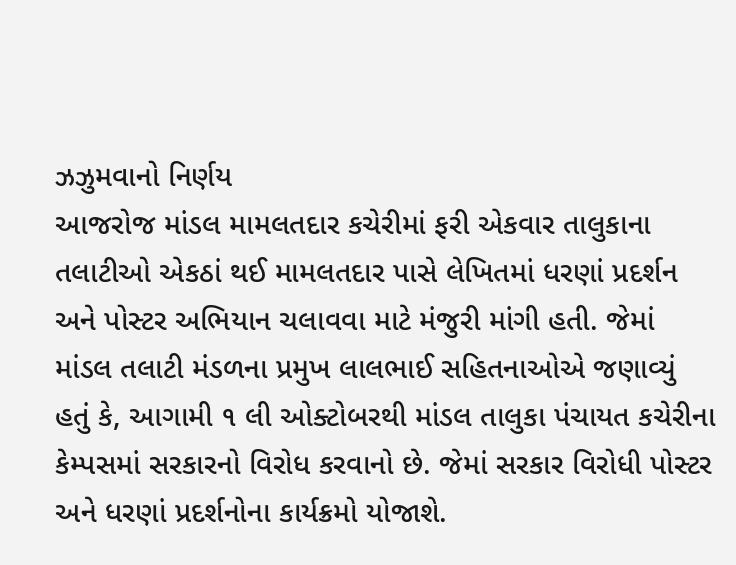ઝઝુમવાનો નિર્ણય
આજરોજ માંડલ મામલતદાર કચેરીમાં ફરી એકવાર તાલુકાના તલાટીઓ એકઠાં થઈ મામલતદાર પાસે લેખિતમાં ધરણાં પ્રદર્શન અને પોસ્ટર અભિયાન ચલાવવા માટે મંજુરી માંગી હતી. જેમાં માંડલ તલાટી મંડળના પ્રમુખ લાલભાઈ સહિતનાઓએ જણાવ્યું હતું કે, આગામી ૧ લી ઓક્ટોબરથી માંડલ તાલુકા પંચાયત કચેરીના કેમ્પસમાં સરકારનો વિરોધ કરવાનો છે. જેમાં સરકાર વિરોધી પોસ્ટર અને ધરણાં પ્રદર્શનોના કાર્યક્રમો યોજાશે.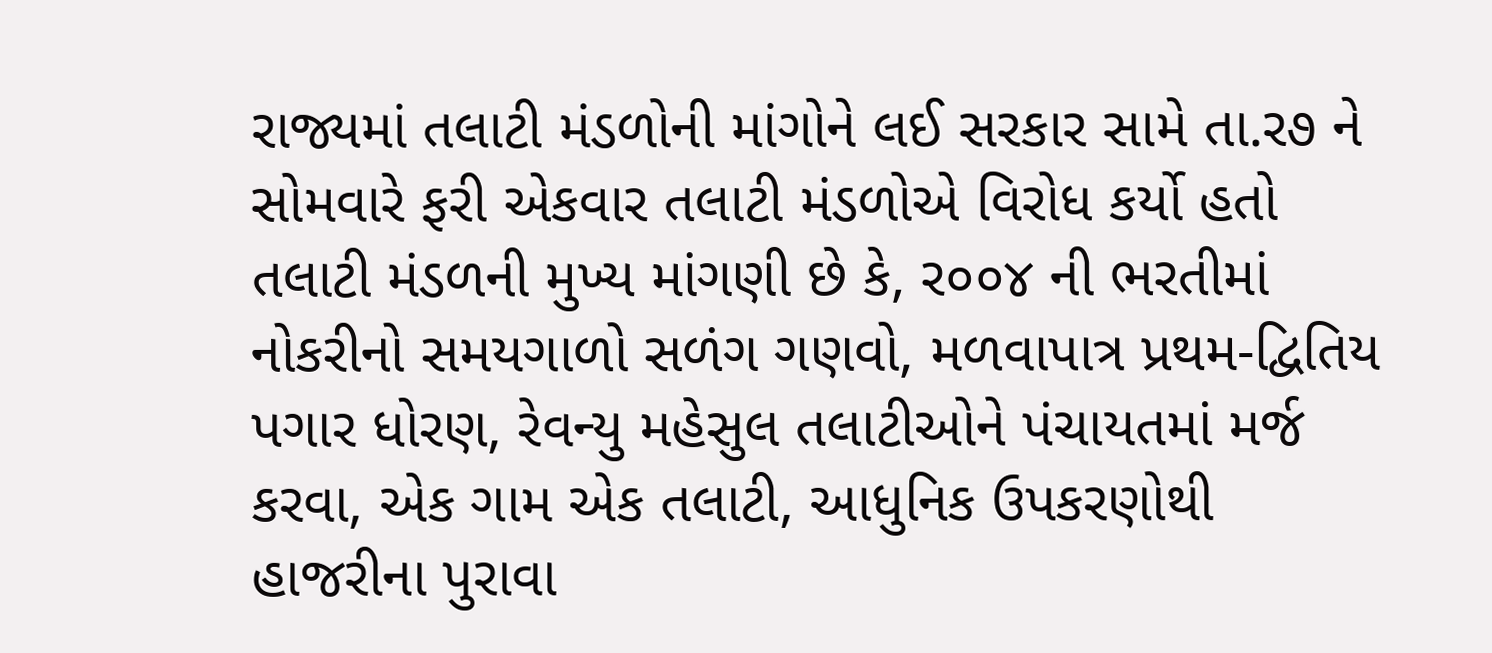રાજ્યમાં તલાટી મંડળોની માંગોને લઈ સરકાર સામે તા.ર૭ ને સોમવારે ફરી એકવાર તલાટી મંડળોએ વિરોધ કર્યો હતો તલાટી મંડળની મુખ્ય માંગણી છે કે, ર૦૦૪ ની ભરતીમાં નોકરીનો સમયગાળો સળંગ ગણવો, મળવાપાત્ર પ્રથમ-દ્વિતિય પગાર ધોરણ, રેવન્યુ મહેસુલ તલાટીઓને પંચાયતમાં મર્જ કરવા, એક ગામ એક તલાટી, આધુનિક ઉપકરણોથી હાજરીના પુરાવા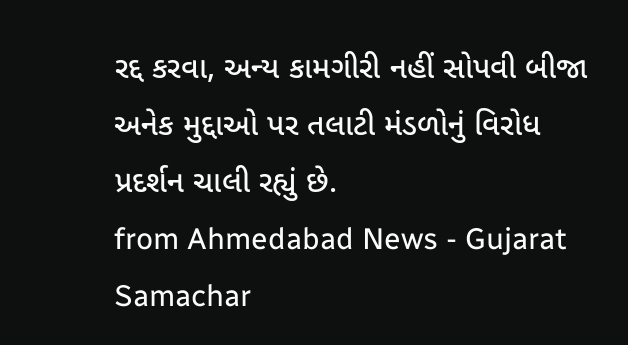રદ્દ કરવા, અન્ય કામગીરી નહીં સોપવી બીજા અનેક મુદ્દાઓ પર તલાટી મંડળોનું વિરોધ પ્રદર્શન ચાલી રહ્યું છે.
from Ahmedabad News - Gujarat Samachar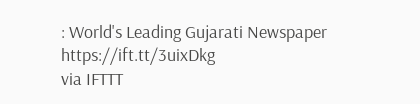: World's Leading Gujarati Newspaper https://ift.tt/3uixDkg
via IFTTT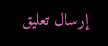إرسال تعليق